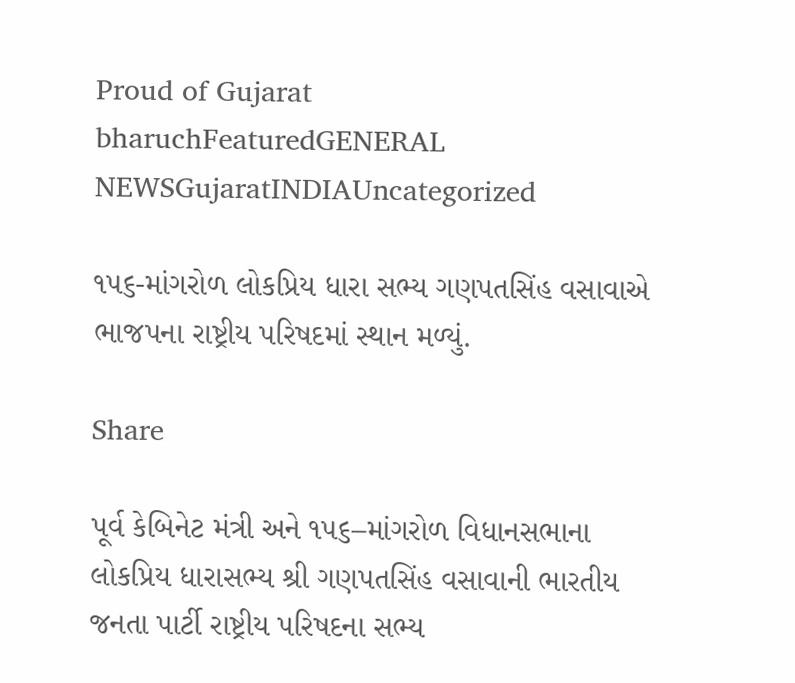Proud of Gujarat
bharuchFeaturedGENERAL NEWSGujaratINDIAUncategorized

૧૫૬-માંગરોળ લોકપ્રિય ધારા સભ્ય ગણપતસિંહ વસાવાએ ભાજપના રાષ્ટ્રીય પરિષદમાં સ્થાન મળ્યું.

Share

પૂર્વ કેબિનેટ મંત્રી અને ૧૫૬–માંગરોળ વિધાનસભાના લોકપ્રિય ધારાસભ્ય શ્રી ગણપતસિંહ વસાવાની ભારતીય જનતા પાર્ટી રાષ્ટ્રીય પરિષદના સભ્ય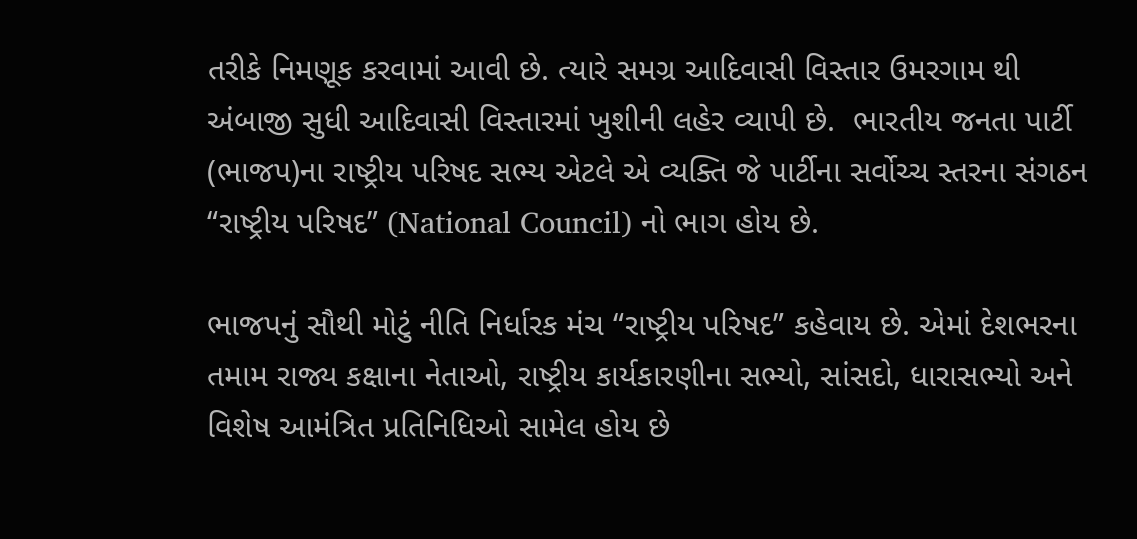તરીકે નિમણૂક કરવામાં આવી છે. ત્યારે સમગ્ર આદિવાસી વિસ્તાર ઉમરગામ થી અંબાજી સુધી આદિવાસી વિસ્તારમાં ખુશીની લહેર વ્યાપી છે.  ભારતીય જનતા પાર્ટી (ભાજપ)ના રાષ્ટ્રીય પરિષદ સભ્ય એટલે એ વ્યક્તિ જે પાર્ટીના સર્વોચ્ચ સ્તરના સંગઠન “રાષ્ટ્રીય પરિષદ” (National Council) નો ભાગ હોય છે.

ભાજપનું સૌથી મોટું નીતિ નિર્ધારક મંચ “રાષ્ટ્રીય પરિષદ” કહેવાય છે. એમાં દેશભરના તમામ રાજ્ય કક્ષાના નેતાઓ, રાષ્ટ્રીય કાર્યકારણીના સભ્યો, સાંસદો, ધારાસભ્યો અને વિશેષ આમંત્રિત પ્રતિનિધિઓ સામેલ હોય છે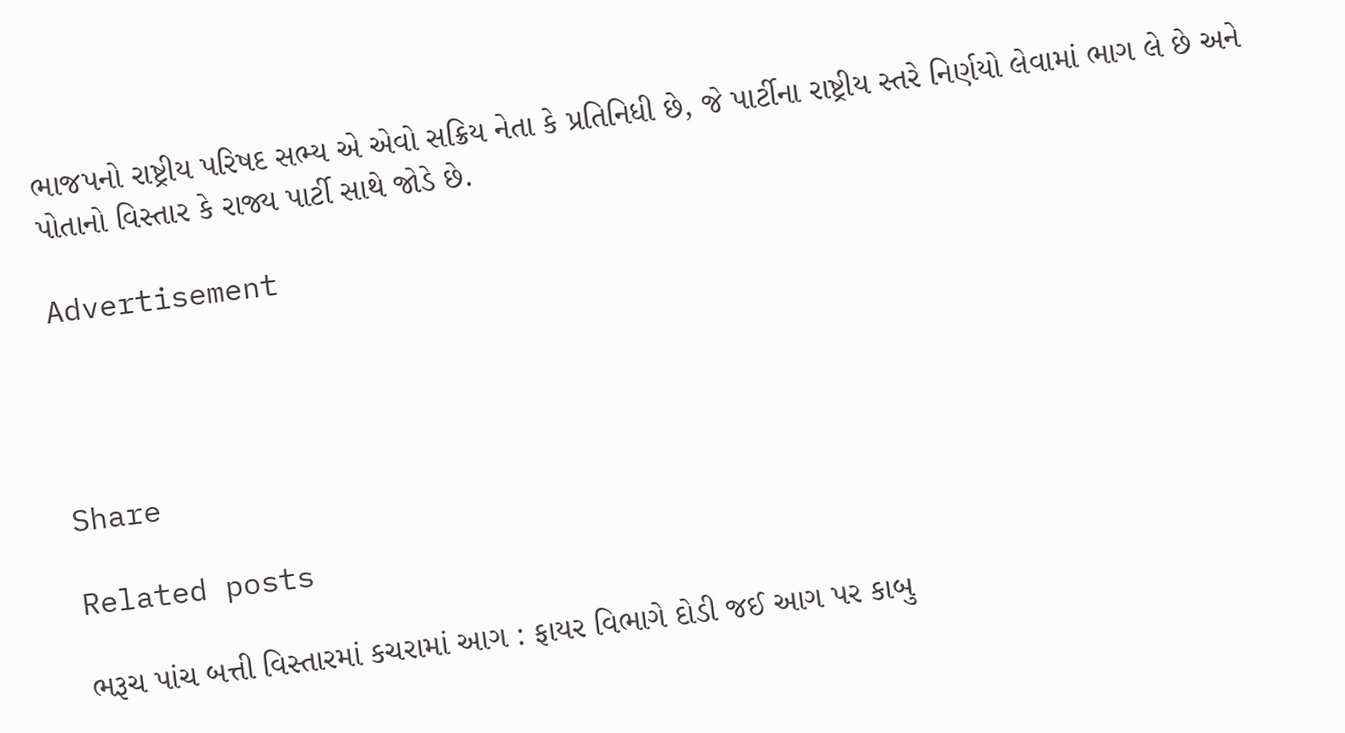ભાજપનો રાષ્ટ્રીય પરિષદ સભ્ય એ એવો સક્રિય નેતા કે પ્રતિનિધી છે, જે પાર્ટીના રાષ્ટ્રીય સ્તરે નિર્ણયો લેવામાં ભાગ લે છે અને પોતાનો વિસ્તાર કે રાજ્ય પાર્ટી સાથે જોડે છે.

Advertisement




Share

Related posts

ભરૂચ પાંચ બત્તી વિસ્તારમાં કચરામાં આગ : ફાયર વિભાગે દોડી જઈ આગ પર કાબુ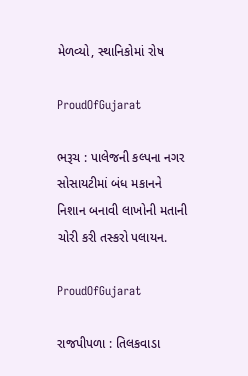મેળવ્યો, સ્થાનિકોમાં રોષ

ProudOfGujarat

ભરૂચ : પાલેજની કલ્પના નગર સોસાયટીમાં બંધ મકાનને નિશાન બનાવી લાખોની મતાની ચોરી કરી તસ્કરો પલાયન.

ProudOfGujarat

રાજપીપળા : તિલકવાડા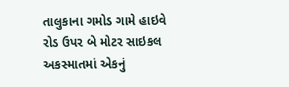તાલુકાના ગમોડ ગામે હાઇવે રોડ ઉપર બે મોટર સાઇકલ અકસ્માતમાં એકનું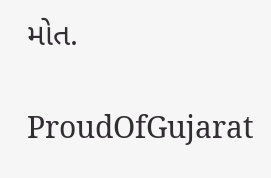મોત.

ProudOfGujarat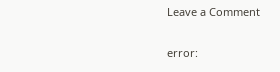Leave a Comment

error: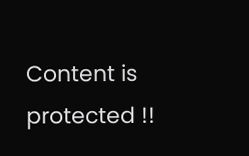Content is protected !!